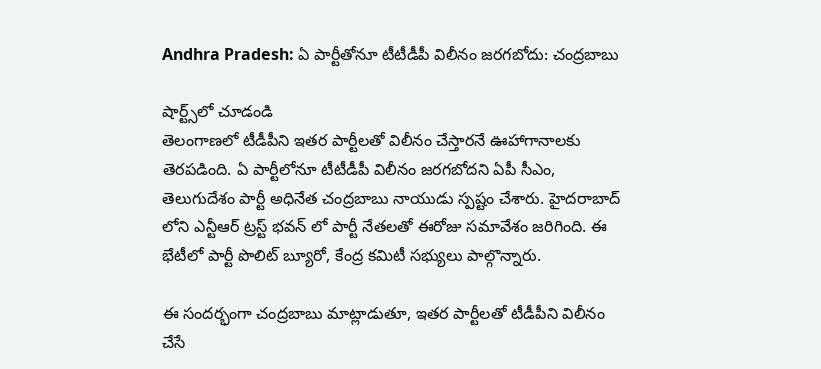Andhra Pradesh: ఏ పార్టీతోనూ టీటీడీపీ విలీనం జరగబోదు: చంద్రబాబు

షార్ట్స్‌లో చూడండి
తెలంగాణలో టీడీపీని ఇతర పార్టీలతో విలీనం చేస్తారనే ఊహాగానాలకు తెరపడింది. ఏ పార్టీలోనూ టీటీడీపీ విలీనం జరగబోదని ఏపీ సీఎం, తెలుగుదేశం పార్టీ అధినేత చంద్రబాబు నాయుడు స్పష్టం చేశారు. హైదరాబాద్ లోని ఎన్టీఆర్ ట్రస్ట్ భవన్ లో పార్టీ నేతలతో ఈరోజు సమావేశం జరిగింది. ఈ భేటీలో పార్టీ పొలిట్ బ్యూరో, కేంద్ర కమిటీ సభ్యులు పాల్గొన్నారు.

ఈ సందర్భంగా చంద్రబాబు మాట్లాడుతూ, ఇతర పార్టీలతో టీడీపీని విలీనం చేసే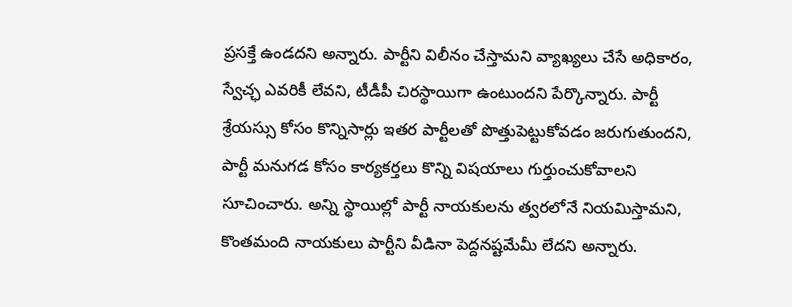ప్రసక్తే ఉండదని అన్నారు. పార్టీని విలీనం చేస్తామని వ్యాఖ్యలు చేసే అధికారం, స్వేచ్ఛ ఎవరికీ లేవని, టీడీపీ చిరస్థాయిగా ఉంటుందని పేర్కొన్నారు. పార్టీ శ్రేయస్సు కోసం కొన్నిసార్లు ఇతర పార్టీలతో పొత్తుపెట్టుకోవడం జరుగుతుందని, పార్టీ మనుగడ కోసం కార్యకర్తలు కొన్ని విషయాలు గుర్తుంచుకోవాలని సూచించారు. అన్ని స్థాయిల్లో పార్టీ నాయకులను త్వరలోనే నియమిస్తామని, కొంతమంది నాయకులు పార్టీని వీడినా పెద్దనష్టమేమీ లేదని అన్నారు.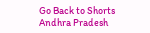Go Back to Shorts
Andhra Pradesh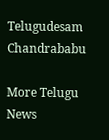Telugudesam
Chandrababu

More Telugu News